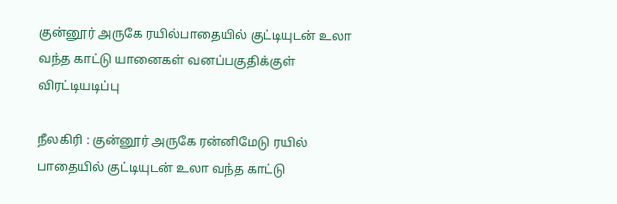குன்னூர் அருகே ரயில்பாதையில் குட்டியுடன் உலா வந்த காட்டு யானைகள் வனப்பகுதிக்குள் விரட்டியடிப்பு

நீலகிரி : குன்னூர் அருகே ரன்னிமேடு ரயில் பாதையில் குட்டியுடன் உலா வந்த காட்டு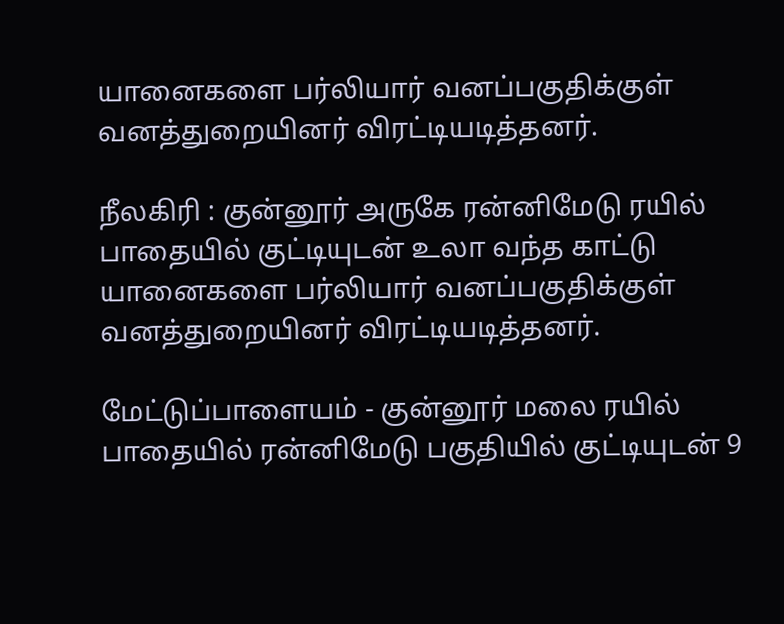யானைகளை பர்லியார் வனப்பகுதிக்குள் வனத்துறையினர் விரட்டியடித்தனர்.

நீலகிரி : குன்னூர் அருகே ரன்னிமேடு ரயில் பாதையில் குட்டியுடன் உலா வந்த காட்டு யானைகளை பர்லியார் வனப்பகுதிக்குள் வனத்துறையினர் விரட்டியடித்தனர்.

மேட்டுப்பாளையம் - குன்னூர் மலை ரயில் பாதையில் ரன்னிமேடு பகுதியில் குட்டியுடன் 9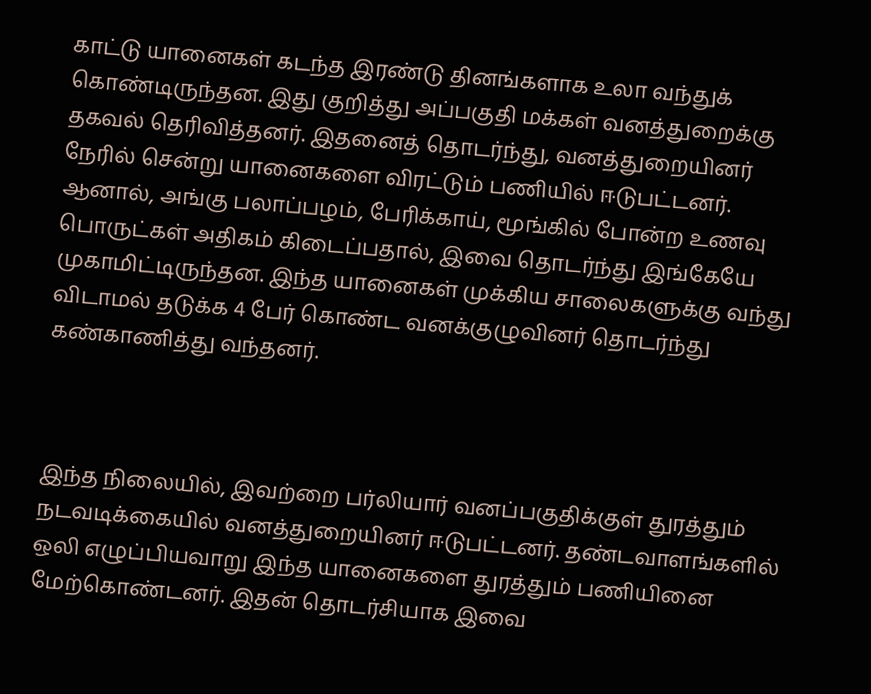காட்டு யானைகள் கடந்த இரண்டு தினங்களாக உலா வந்துக் கொண்டிருந்தன. இது குறித்து அப்பகுதி மக்கள் வனத்துறைக்கு தகவல் தெரிவித்தனர். இதனைத் தொடர்ந்து, வனத்துறையினர் நேரில் சென்று யானைகளை விரட்டும் பணியில் ஈடுபட்டனர். ஆனால், அங்கு பலாப்பழம், பேரிக்காய், மூங்கில் போன்ற உணவு பொருட்கள் அதிகம் கிடைப்பதால், இவை தொடர்ந்து இங்கேயே முகாமிட்டிருந்தன. இந்த யானைகள் முக்கிய சாலைகளுக்கு வந்து விடாமல் தடுக்க 4 பேர் கொண்ட வனக்குழுவினர் தொடர்ந்து கண்காணித்து வந்தனர்.



இந்த நிலையில், இவற்றை பர்லியார் வனப்பகுதிக்குள் துரத்தும் நடவடிக்கையில் வனத்துறையினர் ஈடுபட்டனர். தண்டவாளங்களில் ஒலி எழுப்பியவாறு இந்த யானைகளை துரத்தும் பணியினை மேற்கொண்டனர். இதன் தொடர்சியாக இவை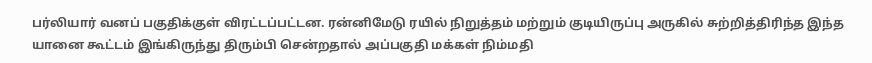பர்லியார் வனப் பகுதிக்குள் விரட்டப்பட்டன. ரன்னிமேடு ரயில் நிறுத்தம் மற்றும் குடியிருப்பு அருகில் சுற்றித்திரிந்த இந்த யானை கூட்டம் இங்கிருந்து திரும்பி சென்றதால் அப்பகுதி மக்கள் நிம்மதி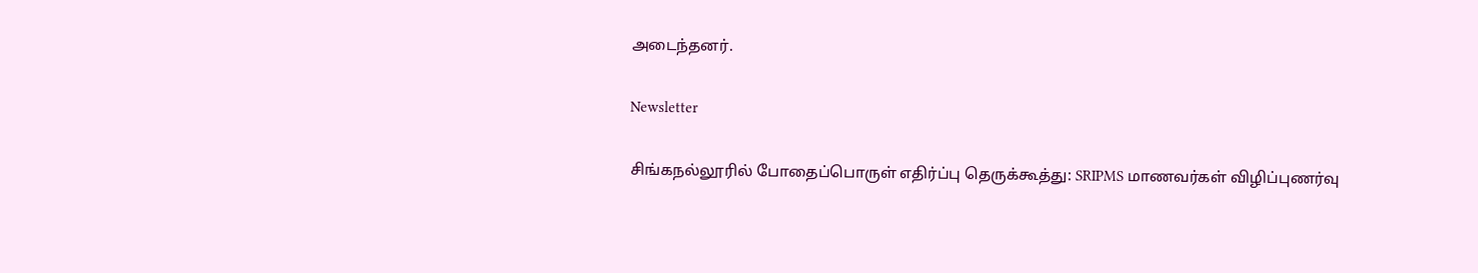அடைந்தனர்.

Newsletter

சிங்கநல்லூரில் போதைப்பொருள் எதிர்ப்பு தெருக்கூத்து: SRIPMS மாணவர்கள் விழிப்புணர்வு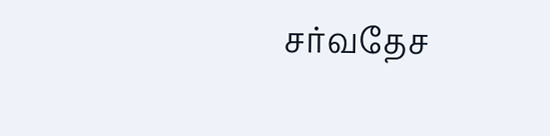சர்வதேச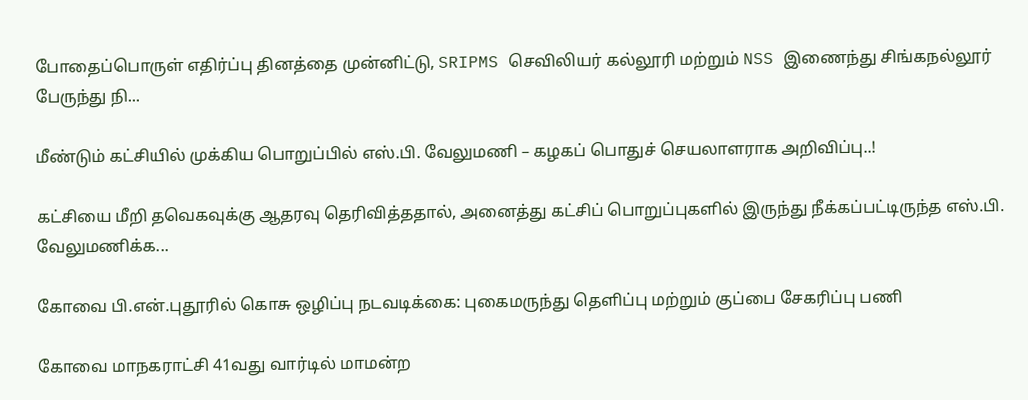போதைப்பொருள் எதிர்ப்பு தினத்தை முன்னிட்டு, SRIPMS செவிலியர் கல்லூரி மற்றும் NSS இணைந்து சிங்கநல்லூர் பேருந்து நி...

மீண்டும் கட்சியில் முக்கிய பொறுப்பில் எஸ்.பி. வேலுமணி – கழகப் பொதுச் செயலாளராக அறிவிப்பு..!

கட்சியை மீறி தவெகவுக்கு ஆதரவு தெரிவித்ததால், அனைத்து கட்சிப் பொறுப்புகளில் இருந்து நீக்கப்பட்டிருந்த எஸ்.பி. வேலுமணிக்க...

கோவை பி.என்.புதூரில் கொசு ஒழிப்பு நடவடிக்கை: புகைமருந்து தெளிப்பு மற்றும் குப்பை சேகரிப்பு பணி

கோவை மாநகராட்சி 41வது வார்டில் மாமன்ற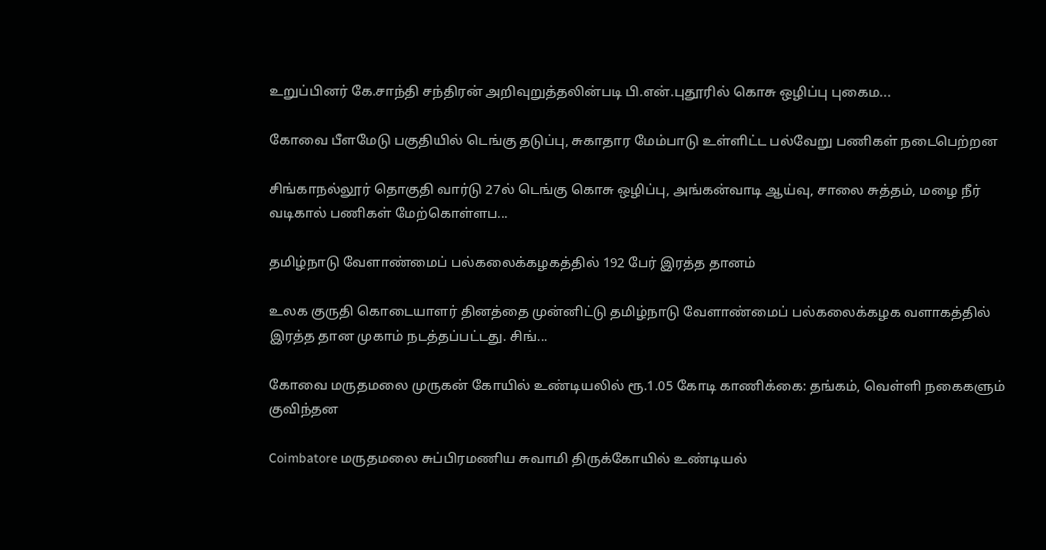உறுப்பினர் கே.சாந்தி சந்திரன் அறிவுறுத்தலின்படி பி.என்.புதூரில் கொசு ஒழிப்பு புகைம...

கோவை பீளமேடு பகுதியில் டெங்கு தடுப்பு, சுகாதார மேம்பாடு உள்ளிட்ட பல்வேறு பணிகள் நடைபெற்றன

சிங்காநல்லூர் தொகுதி வார்டு 27ல் டெங்கு கொசு ஒழிப்பு, அங்கன்வாடி ஆய்வு, சாலை சுத்தம், மழை நீர் வடிகால் பணிகள் மேற்கொள்ளப...

தமிழ்நாடு வேளாண்மைப் பல்கலைக்கழகத்தில் 192 பேர் இரத்த தானம்

உலக குருதி கொடையாளர் தினத்தை முன்னிட்டு தமிழ்நாடு வேளாண்மைப் பல்கலைக்கழக வளாகத்தில் இரத்த தான முகாம் நடத்தப்பட்டது. சிங்...

கோவை மருதமலை முருகன் கோயில் உண்டியலில் ரூ.1.05 கோடி காணிக்கை: தங்கம், வெள்ளி நகைகளும் குவிந்தன

Coimbatore மருதமலை சுப்பிரமணிய சுவாமி திருக்கோயில் உண்டியல்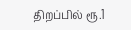திறப்பில் ரூ.1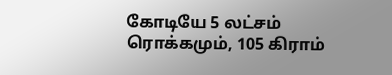கோடியே 5 லட்சம் ரொக்கமும், 105 கிராம்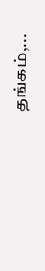தங்கம்,...